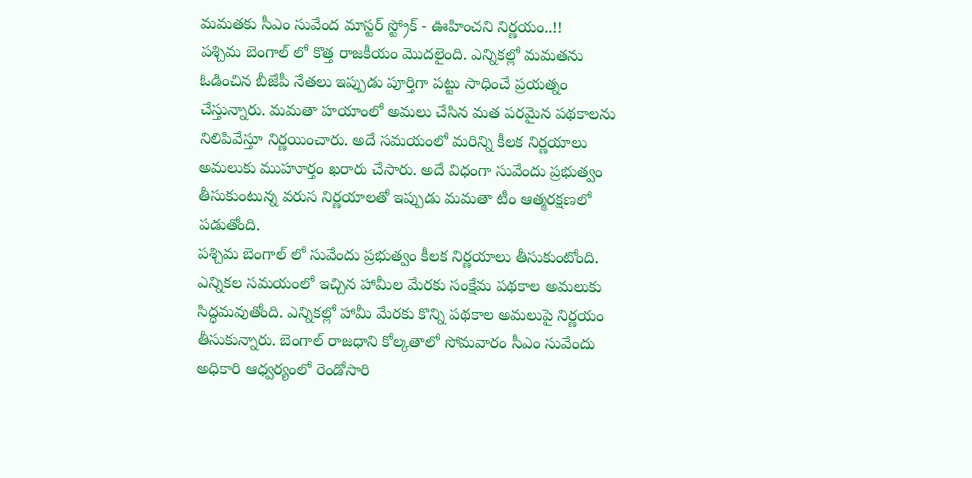మమతకు సీఎం సువేంద మాస్టర్ స్ట్రోక్ - ఊహించని నిర్ణయం..!!
పశ్చిమ బెంగాల్ లో కొత్త రాజకీయం మొదలైంది. ఎన్నికల్లో మమతను ఓడించిన బీజేపీ నేతలు ఇప్పుడు పూర్తిగా పట్టు సాధించే ప్రయత్నం చేస్తున్నారు. మమతా హయాంలో అమలు చేసిన మత పరమైన పథకాలను నిలిపివేస్తూ నిర్ణయించారు. అదే సమయంలో మరిన్ని కీలక నిర్ణయాలు అమలుకు ముహూర్తం ఖరారు చేసారు. అదే విధంగా సువేందు ప్రభుత్వం తీసుకుంటున్న వరుస నిర్ణయాలతో ఇప్పుడు మమతా టీం ఆత్మరక్షణలో పడుతోంది.
పశ్చిమ బెంగాల్ లో సువేందు ప్రభుత్వం కీలక నిర్ణయాలు తీసుకుంటోంది. ఎన్నికల సమయంలో ఇచ్చిన హామీల మేరకు సంక్షేమ పథకాల అమలుకు సిద్ధమవుతోంది. ఎన్నికల్లో హామీ మేరకు కొన్ని పథకాల అమలుపై నిర్ణయం తీసుకున్నారు. బెంగాల్ రాజధాని కోల్కతాలో సోమవారం సీఎం సువేందు అధికారి ఆధ్వర్యంలో రెండోసారి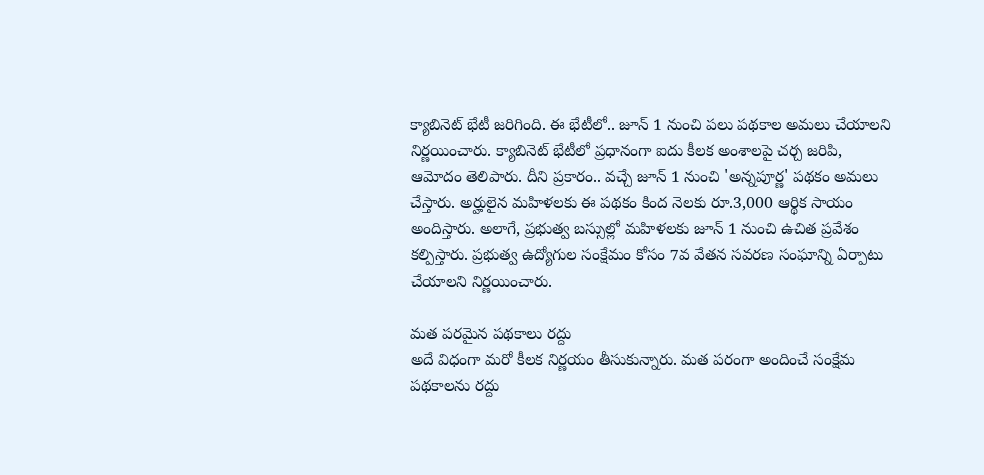క్యాబినెట్ భేటీ జరిగింది. ఈ భేటీలో.. జూన్ 1 నుంచి పలు పథకాల అమలు చేయాలని నిర్ణయించారు. క్యాబినెట్ భేటీలో ప్రధానంగా ఐదు కీలక అంశాలపై చర్చ జరిపి, ఆమోదం తెలిపారు. దీని ప్రకారం.. వచ్చే జూన్ 1 నుంచి 'అన్నపూర్ణ' పథకం అమలు చేస్తారు. అర్హులైన మహిళలకు ఈ పథకం కింద నెలకు రూ.3,000 ఆర్థిక సాయం అందిస్తారు. అలాగే, ప్రభుత్వ బస్సుల్లో మహిళలకు జూన్ 1 నుంచి ఉచిత ప్రవేశం కల్పిస్తారు. ప్రభుత్వ ఉద్యోగుల సంక్షేమం కోసం 7వ వేతన సవరణ సంఘాన్ని ఏర్పాటు చేయాలని నిర్ణయించారు.

మత పరమైన పథకాలు రద్దు
అదే విధంగా మరో కీలక నిర్ణయం తీసుకున్నారు. మత పరంగా అందించే సంక్షేమ పథకాలను రద్దు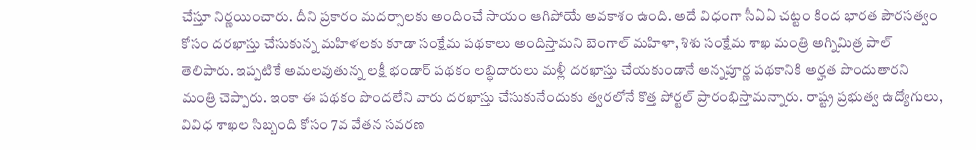చేస్తూ నిర్ణయించారు. దీని ప్రకారం మదర్సాలకు అందించే సాయం ఆగిపోయే అవకాశం ఉంది. అదే విధంగా సీఏఏ చట్టం కింద భారత పౌరసత్వం కోసం దరఖాస్తు చేసుకున్న మహిళలకు కూడా సంక్షేమ పథకాలు అందిస్తామని బెంగాల్ మహిళా, శిశు సంక్షేమ శాఖ మంత్రి అగ్నిమిత్ర పాల్ తెలిపారు. ఇప్పటికే అమలవుతున్న లక్షీ భండార్ పథకం లబ్ధిదారులు మళ్లీ దరఖాస్తు చేయకుండానే అన్నపూర్ణ పథకానికి అర్హత పొందుతారని మంత్రి చెప్పారు. ఇంకా ఈ పథకం పొందలేని వారు దరఖాస్తు చేసుకునేందుకు త్వరలోనే కొత్త పోర్టల్ ప్రారంభిస్తామన్నారు. రాష్ట్ర ప్రభుత్వ ఉద్యోగులు, వివిధ శాఖల సిబ్బంది కోసం 7వ వేతన సవరణ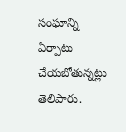సంఘాన్ని ఏర్పాటు చేయబోతున్నట్లు తెలిపారు.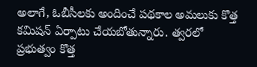అలాగే, ఓబీసీలకు అందించే పథకాల అమలుకు కొత్త కమిషన్ ఏర్పాటు చేయబోతున్నారు. త్వరలో ప్రభుత్వం కొత్త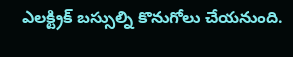ఎలక్ట్రిక్ బస్సుల్ని కొనుగోలు చేయనుంది.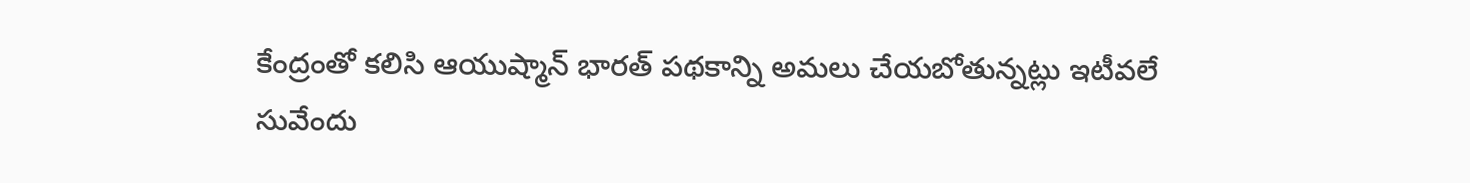కేంద్రంతో కలిసి ఆయుష్మాన్ భారత్ పథకాన్ని అమలు చేయబోతున్నట్లు ఇటీవలే సువేందు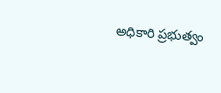అధికారి ప్రభుత్వం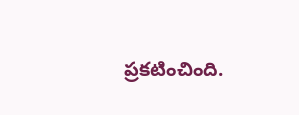ప్రకటించింది.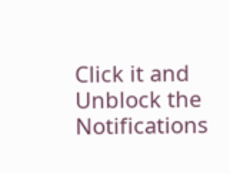Click it and Unblock the Notifications